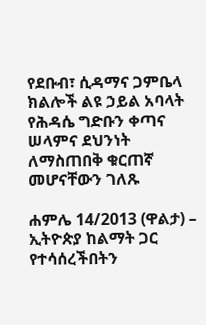የደቡብ፣ ሲዳማና ጋምቤላ ክልሎች ልዩ ኃይል አባላት የሕዳሴ ግድቡን ቀጣና ሠላምና ደህንነት ለማስጠበቅ ቁርጠኛ መሆናቸውን ገለጹ

ሐምሌ 14/2013 (ዋልታ) – ኢትዮጵያ ከልማት ጋር የተሳሰረችበትን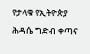የታላቁ የኢትዮጵያ ሕዳሴ ግድብ ቀጣና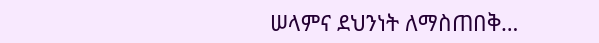ሠላምና ደህንነት ለማስጠበቅ…